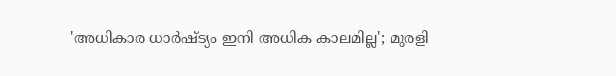'അധികാര ധാര്‍ഷ്ട്യം ഇനി അധിക കാലമില്ല'; മുരളി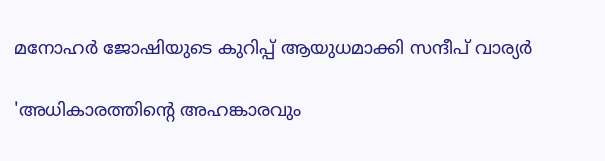മനോഹര്‍ ജോഷിയുടെ കുറിപ്പ് ആയുധമാക്കി സന്ദീപ് വാര്യര്‍

'അധികാരത്തിന്റെ അഹങ്കാരവും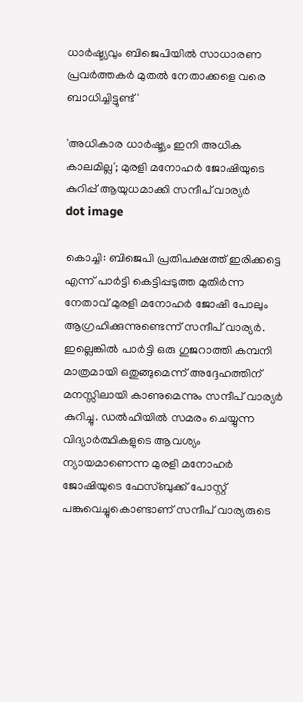ധാര്‍ഷ്ട്യവും ബിജെപിയില്‍ സാധാരണ പ്രവര്‍ത്തകര്‍ മുതല്‍ നേതാക്കളെ വരെ ബാധിച്ചിട്ടുണ്ട്'

'അധികാര ധാര്‍ഷ്ട്യം ഇനി അധിക കാലമില്ല'; മുരളി മനോഹര്‍ ജോഷിയുടെ കുറിപ്പ് ആയുധമാക്കി സന്ദീപ് വാര്യര്‍
dot image

കൊച്ചി: ബിജെപി പ്രതിപക്ഷത്ത് ഇരിക്കട്ടെ എന്ന് പാര്‍ട്ടി കെട്ടിപ്പടുത്ത മുതിര്‍ന്ന നേതാവ് മുരളി മനോഹര്‍ ജോഷി പോലും ആഗ്രഹിക്കുന്നുണ്ടെന്ന് സന്ദീപ് വാര്യര്‍. ഇല്ലെങ്കില്‍ പാര്‍ട്ടി ഒരു ഗുജറാത്തി കമ്പനി മാത്രമായി ഒതുങ്ങുമെന്ന് അദ്ദേഹത്തിന് മനസ്സിലായി കാണുമെന്നും സന്ദീപ് വാര്യര്‍ കുറിച്ചു. ഡല്‍ഹിയില്‍ സമരം ചെയ്യുന്ന വിദ്യാര്‍ത്ഥികളുടെ ആവശ്യം ന്യായമാണെന്ന മുരളി മനോഹര്‍ ജോഷിയുടെ ഫേസ്ബുക്ക് പോസ്റ്റ് പങ്കുവെച്ചുകൊണ്ടാണ് സന്ദീപ് വാര്യരുടെ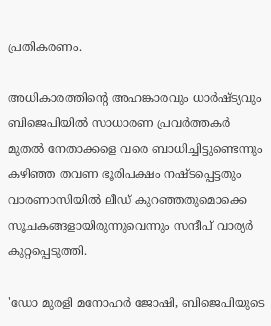പ്രതികരണം.

അധികാരത്തിന്റെ അഹങ്കാരവും ധാര്‍ഷ്ട്യവും ബിജെപിയില്‍ സാധാരണ പ്രവര്‍ത്തകര്‍ മുതല്‍ നേതാക്കളെ വരെ ബാധിച്ചിട്ടുണ്ടെന്നും കഴിഞ്ഞ തവണ ഭൂരിപക്ഷം നഷ്ടപ്പെട്ടതും വാരണാസിയില്‍ ലീഡ് കുറഞ്ഞതുമൊക്കെ സൂചകങ്ങളായിരുന്നുവെന്നും സന്ദീപ് വാര്യര്‍ കുറ്റപ്പെടുത്തി.

'ഡോ മുരളി മനോഹര്‍ ജോഷി, ബിജെപിയുടെ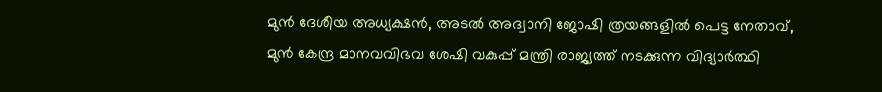മുന്‍ ദേശീയ അധ്യക്ഷന്‍, അടല്‍ അദ്വാനി ജോഷി ത്രയങ്ങളില്‍ പെട്ട നേതാവ്, മുന്‍ കേന്ദ്ര മാനവവിഭവ ശേഷി വകുപ്പ് മന്ത്രി രാജ്യത്ത് നടക്കുന്ന വിദ്യാര്‍ത്ഥി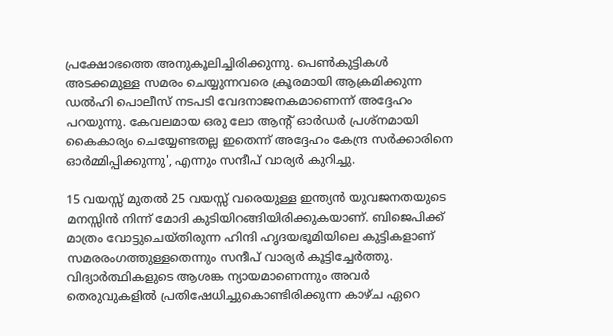പ്രക്ഷോഭത്തെ അനുകൂലിച്ചിരിക്കുന്നു. പെണ്‍കുട്ടികള്‍ അടക്കമുള്ള സമരം ചെയ്യുന്നവരെ ക്രൂരമായി ആക്രമിക്കുന്ന ഡല്‍ഹി പൊലീസ് നടപടി വേദനാജനകമാണെന്ന് അദ്ദേഹം പറയുന്നു. കേവലമായ ഒരു ലോ ആന്റ് ഓര്‍ഡര്‍ പ്രശ്‌നമായി കൈകാര്യം ചെയ്യേണ്ടതല്ല ഇതെന്ന് അദ്ദേഹം കേന്ദ്ര സര്‍ക്കാരിനെ ഓര്‍മ്മിപ്പിക്കുന്നു', എന്നും സന്ദീപ് വാര്യര്‍ കുറിച്ചു.

15 വയസ്സ് മുതല്‍ 25 വയസ്സ് വരെയുള്ള ഇന്ത്യന്‍ യുവജനതയുടെ മനസ്സിന്‍ നിന്ന് മോദി കുടിയിറങ്ങിയിരിക്കുകയാണ്. ബിജെപിക്ക് മാത്രം വോട്ടുചെയ്തിരുന്ന ഹിന്ദി ഹൃദയഭൂമിയിലെ കുട്ടികളാണ് സമരരംഗത്തുള്ളതെന്നും സന്ദീപ് വാര്യര്‍ കൂട്ടിച്ചേര്‍ത്തു. വിദ്യാര്‍ത്ഥികളുടെ ആശങ്ക ന്യായമാണെന്നും അവര്‍ തെരുവുകളില്‍ പ്രതിഷേധിച്ചുകൊണ്ടിരിക്കുന്ന കാഴ്ച ഏറെ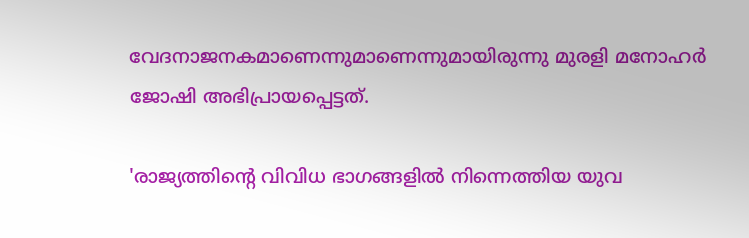വേദനാജനകമാണെന്നുമാണെന്നുമായിരുന്നു മുരളി മനോഹര്‍ ജോഷി അഭിപ്രായപ്പെട്ടത്.

'രാജ്യത്തിന്റെ വിവിധ ഭാഗങ്ങളില്‍ നിന്നെത്തിയ യുവ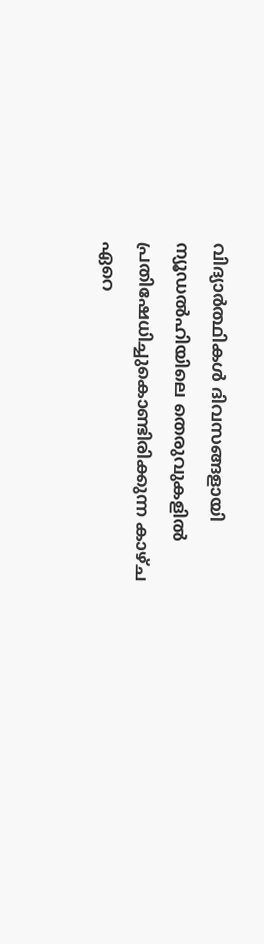വിദ്യാര്‍ത്ഥികള്‍ ദിവസങ്ങളായി ന്യൂഡല്‍ഹിയിലെ തെരുവുകളില്‍ പ്രതിഷേധിച്ചുകൊണ്ടിരിക്കുന്ന കാഴ്ച ഏറെ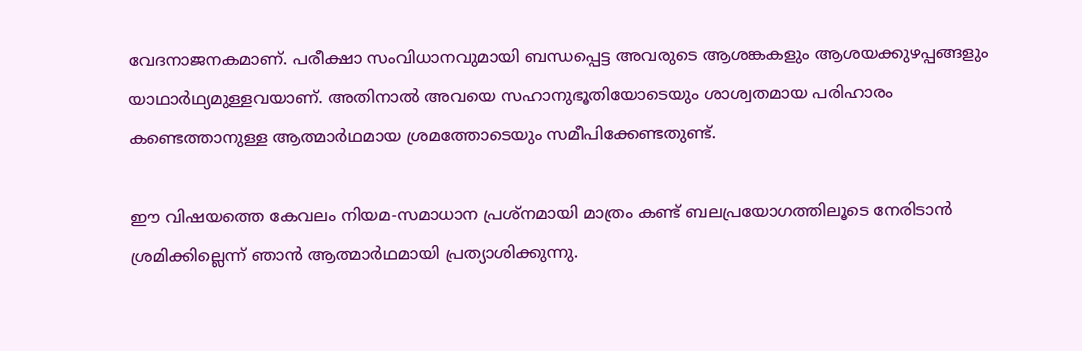വേദനാജനകമാണ്. പരീക്ഷാ സംവിധാനവുമായി ബന്ധപ്പെട്ട അവരുടെ ആശങ്കകളും ആശയക്കുഴപ്പങ്ങളും യാഥാര്‍ഥ്യമുള്ളവയാണ്. അതിനാല്‍ അവയെ സഹാനുഭൂതിയോടെയും ശാശ്വതമായ പരിഹാരം കണ്ടെത്താനുള്ള ആത്മാര്‍ഥമായ ശ്രമത്തോടെയും സമീപിക്കേണ്ടതുണ്ട്.

ഈ വിഷയത്തെ കേവലം നിയമ-സമാധാന പ്രശ്‌നമായി മാത്രം കണ്ട് ബലപ്രയോഗത്തിലൂടെ നേരിടാന്‍ ശ്രമിക്കില്ലെന്ന് ഞാന്‍ ആത്മാര്‍ഥമായി പ്രത്യാശിക്കുന്നു.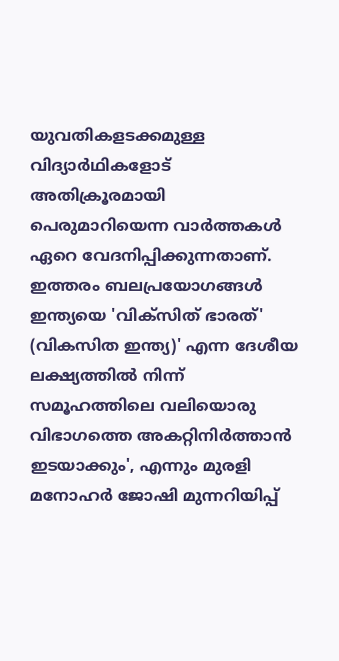യുവതികളടക്കമുള്ള വിദ്യാര്‍ഥികളോട് അതിക്രൂരമായി പെരുമാറിയെന്ന വാര്‍ത്തകള്‍ ഏറെ വേദനിപ്പിക്കുന്നതാണ്. ഇത്തരം ബലപ്രയോഗങ്ങള്‍ ഇന്ത്യയെ 'വിക്‌സിത് ഭാരത്' (വികസിത ഇന്ത്യ)' എന്ന ദേശീയ ലക്ഷ്യത്തില്‍ നിന്ന് സമൂഹത്തിലെ വലിയൊരു വിഭാഗത്തെ അകറ്റിനിര്‍ത്താന്‍ ഇടയാക്കും', എന്നും മുരളി മനോഹര്‍ ജോഷി മുന്നറിയിപ്പ്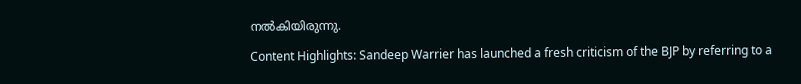നല്‍കിയിരുന്നു.

Content Highlights: Sandeep Warrier has launched a fresh criticism of the BJP by referring to a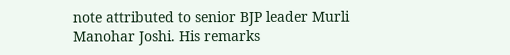note attributed to senior BJP leader Murli Manohar Joshi. His remarks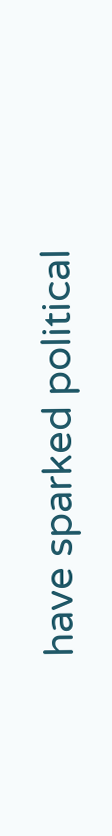have sparked political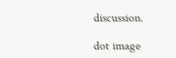discussion.

dot image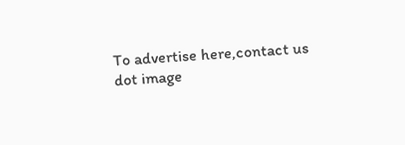To advertise here,contact us
dot image